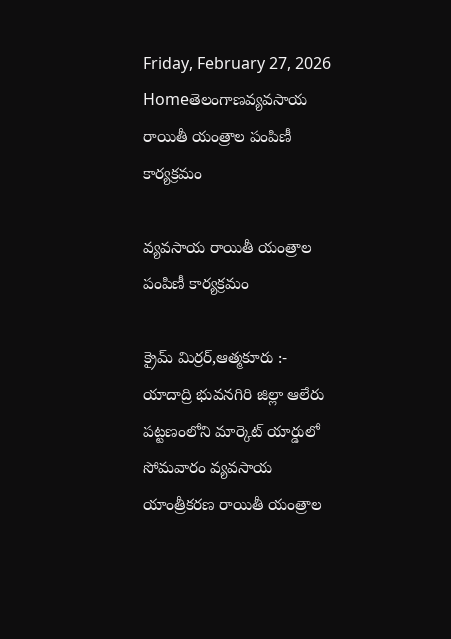Friday, February 27, 2026
Homeతెలంగాణవ్యవసాయ రాయితీ యంత్రాల పంపిణీ కార్యక్రమం

వ్యవసాయ రాయితీ యంత్రాల పంపిణీ కార్యక్రమం

క్రైమ్ మిర్రర్,ఆత్మకూరు :- యాదాద్రి భువనగిరి జిల్లా ఆలేరు పట్టణంలోని మార్కెట్ యార్డులో సోమవారం వ్యవసాయ యాంత్రీకరణ రాయితీ యంత్రాల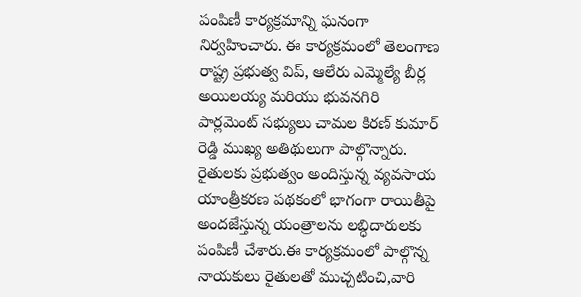పంపిణీ కార్యక్రమాన్ని ఘనంగా నిర్వహించారు. ఈ కార్యక్రమంలో తెలంగాణ రాష్ట్ర ప్రభుత్వ విప్, ఆలేరు ఎమ్మెల్యే బీర్ల అయిలయ్య మరియు భువనగిరి పార్లమెంట్ సభ్యులు చామల కిరణ్ కుమార్ రెడ్డి ముఖ్య అతిథులుగా పాల్గొన్నారు. రైతులకు ప్రభుత్వం అందిస్తున్న వ్యవసాయ యాంత్రీకరణ పథకంలో భాగంగా రాయితీపై అందజేస్తున్న యంత్రాలను లబ్ధిదారులకు పంపిణీ చేశారు.ఈ కార్యక్రమంలో పాల్గొన్న నాయకులు రైతులతో ముచ్చటించి,వారి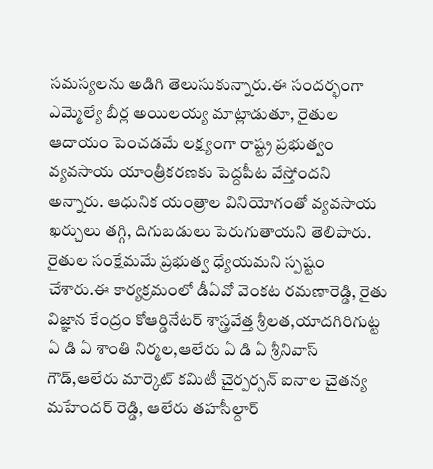సమస్యలను అడిగి తెలుసుకున్నారు.ఈ సందర్భంగా ఎమ్మెల్యే బీర్ల అయిలయ్య మాట్లాడుతూ, రైతుల ఆదాయం పెంచడమే లక్ష్యంగా రాష్ట్ర ప్రభుత్వం వ్యవసాయ యాంత్రీకరణకు పెద్దపీట వేస్తోందని అన్నారు. ఆధునిక యంత్రాల వినియోగంతో వ్యవసాయ ఖర్చులు తగ్గి, దిగుబడులు పెరుగుతాయని తెలిపారు. రైతుల సంక్షేమమే ప్రభుత్వ ధ్యేయమని స్పష్టం చేశారు.ఈ కార్యక్రమంలో డీఏవో వెంకట రమణారెడ్డి, రైతు విజ్ఞాన కేంద్రం కోఆర్డినేటర్ శాస్త్రవేత్త శ్రీలత,యాదగిరిగుట్ట ఏ డి ఏ శాంతి నిర్మల,ఆలేరు ఏ డి ఏ శ్రీనివాస్ గౌడ్,ఆలేరు మార్కెట్ కమిటీ చైర్పర్సన్ ఐనాల చైతన్య మహేందర్ రెడ్డి, ఆలేరు తహసీల్దార్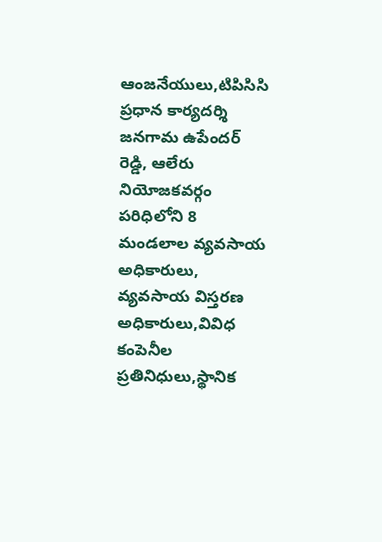ఆంజనేయులు,టిపిసిసి ప్రధాన కార్యదర్శి జనగామ ఉపేందర్ రెడ్డి, ఆలేరు నియోజకవర్గం పరిధిలోని 8 మండలాల వ్యవసాయ అధికారులు, వ్యవసాయ విస్తరణ అధికారులు,వివిధ కంపెనీల ప్రతినిధులు,స్థానిక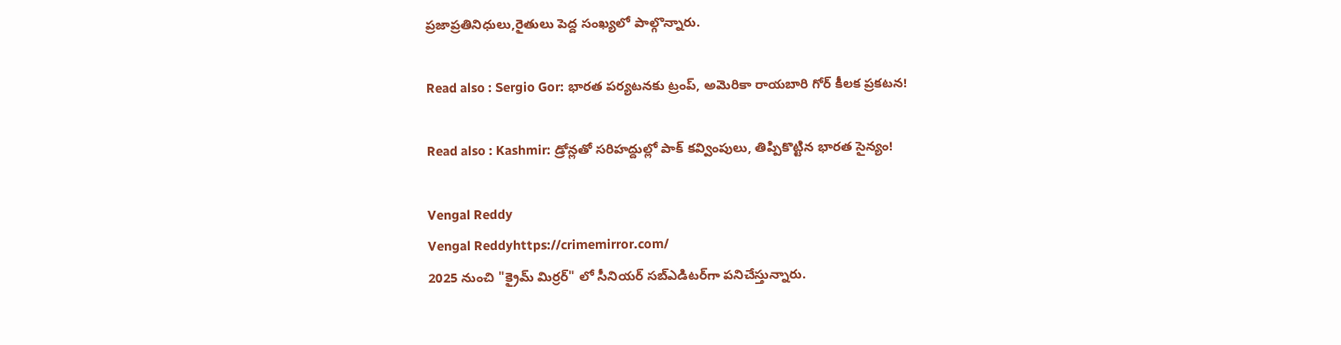ప్రజాప్రతినిధులు,రైతులు పెద్ద సంఖ్యలో పాల్గొన్నారు.

Read also : Sergio Gor: భారత పర్యటనకు ట్రంప్, అమెరికా రాయబారి గోర్ కీలక ప్రకటన!

Read also : Kashmir: డ్రోన్లతో సరిహద్దుల్లో పాక్ కవ్వింపులు, తిప్పికొట్టిన భారత సైన్యం!

Vengal Reddy
Vengal Reddyhttps://crimemirror.com/
2025 నుంచి "క్రైమ్ మిర్రర్" లో సీనియర్ సబ్‌ఎడిటర్‌గా పనిచేస్తున్నారు.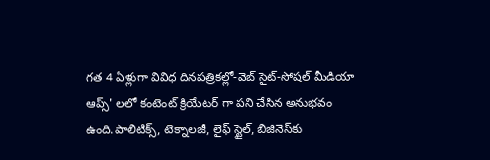గత 4 ఏళ్లుగా వివిధ దినపత్రికల్లో-వెబ్ సైట్-సోషల్ మీడియా ఆప్స్' లలో కంటెంట్ క్రియేటర్ గా పని చేసిన అనుభవం ఉంది.పాలిటిక్స్‌, టెక్నాలజీ, లైఫ్‌ స్టైల్‌, బిజినెస్‌కు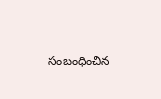సంబంధించిన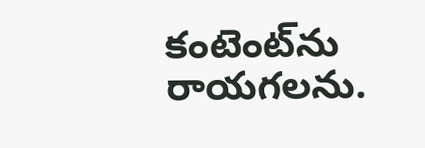కంటెంట్‌ను రాయగలను.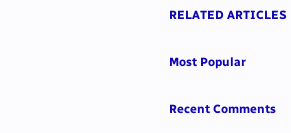RELATED ARTICLES

Most Popular

Recent Comments